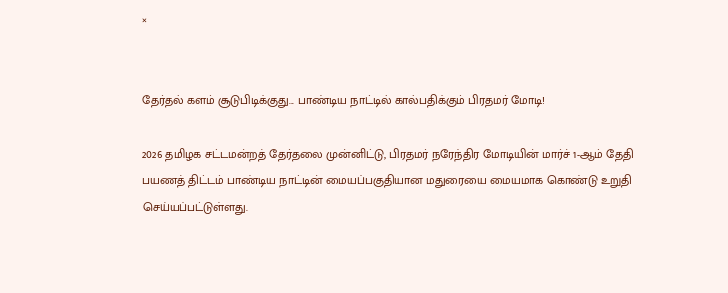×


தேர்தல் களம் சூடுபிடிக்குது... பாண்டிய நாட்டில் கால்பதிக்கும் பிரதமர் மோடி!

2026 தமிழக சட்டமன்றத் தேர்தலை முன்னிட்டு, பிரதமர் நரேந்திர மோடியின் மார்ச் 1-ஆம் தேதி பயணத் திட்டம் பாண்டிய நாட்டின் மையப்பகுதியான மதுரையை மையமாக கொண்டு உறுதி செய்யப்பட்டுள்ளது.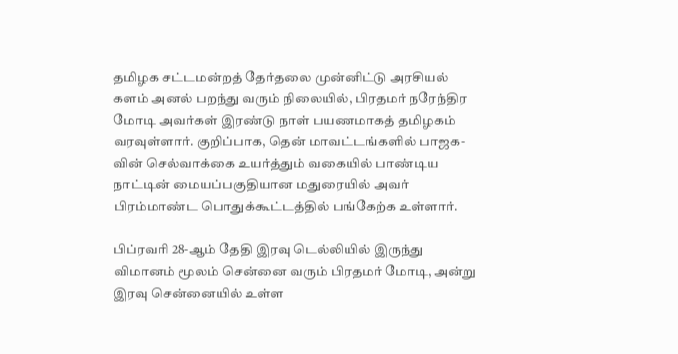தமிழக சட்டமன்றத் தேர்தலை முன்னிட்டு அரசியல் களம் அனல் பறந்து வரும் நிலையில், பிரதமர் நரேந்திர மோடி அவர்கள் இரண்டு நாள் பயணமாகத் தமிழகம் வரவுள்ளார். குறிப்பாக, தென் மாவட்டங்களில் பாஜக-வின் செல்வாக்கை உயர்த்தும் வகையில் பாண்டிய நாட்டின் மையப்பகுதியான மதுரையில் அவர் பிரம்மாண்ட பொதுக்கூட்டத்தில் பங்கேற்க உள்ளார்.

பிப்ரவரி 28-ஆம் தேதி இரவு டெல்லியில் இருந்து விமானம் மூலம் சென்னை வரும் பிரதமர் மோடி, அன்று இரவு சென்னையில் உள்ள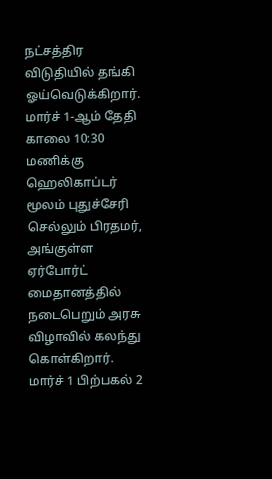நட்சத்திர விடுதியில் தங்கி ஓய்வெடுக்கிறார். மார்ச் 1-ஆம் தேதி காலை 10:30 மணிக்கு ஹெலிகாப்டர் மூலம் புதுச்சேரி செல்லும் பிரதமர், அங்குள்ள ஏர்போர்ட் மைதானத்தில் நடைபெறும் அரசு விழாவில் கலந்து கொள்கிறார். மார்ச் 1 பிற்பகல் 2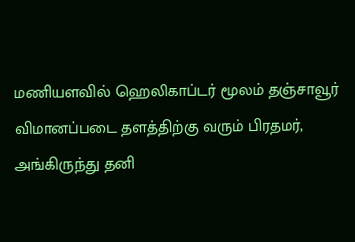மணியளவில் ஹெலிகாப்டர் மூலம் தஞ்சாவூர் விமானப்படை தளத்திற்கு வரும் பிரதமர், அங்கிருந்து தனி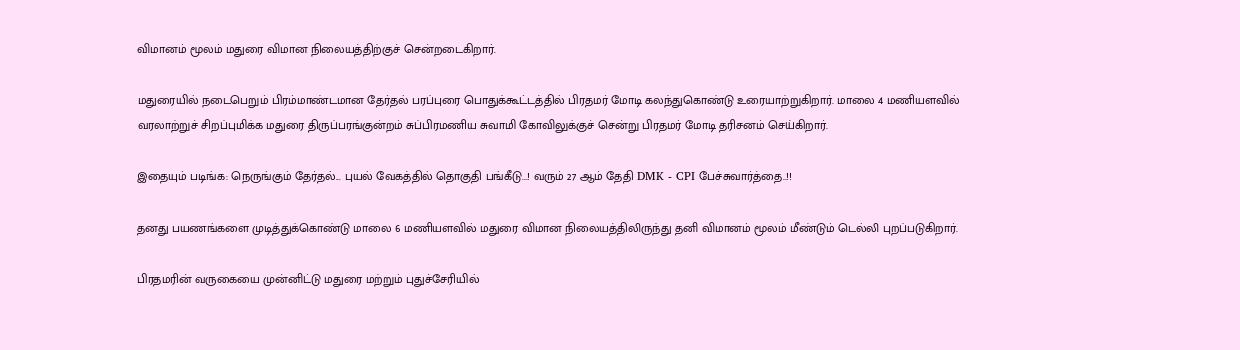விமானம் மூலம் மதுரை விமான நிலையத்திற்குச் சென்றடைகிறார்.

மதுரையில் நடைபெறும் பிரம்மாண்டமான தேர்தல் பரப்புரை பொதுக்கூட்டத்தில் பிரதமர் மோடி கலந்துகொண்டு உரையாற்றுகிறார். மாலை 4 மணியளவில் வரலாற்றுச் சிறப்புமிக்க மதுரை திருப்பரங்குன்றம் சுப்பிரமணிய சுவாமி கோவிலுக்குச் சென்று பிரதமர் மோடி தரிசனம் செய்கிறார்.

இதையும் படிங்க: நெருங்கும் தேர்தல்... புயல் வேகத்தில் தொகுதி பங்கீடு...! வரும் 27 ஆம் தேதி DMK - CPI பேச்சுவார்த்தை..!!

தனது பயணங்களை முடித்துக்கொண்டு மாலை 6 மணியளவில் மதுரை விமான நிலையத்திலிருந்து தனி விமானம் மூலம் மீண்டும் டெல்லி புறப்படுகிறார்.

பிரதமரின் வருகையை முன்னிட்டு மதுரை மற்றும் புதுச்சேரியில்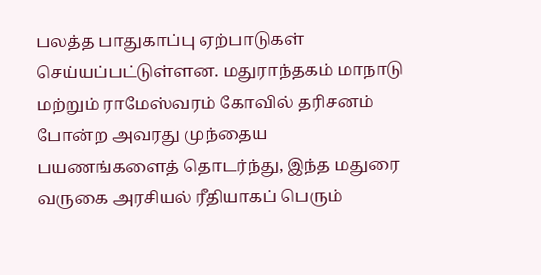பலத்த பாதுகாப்பு ஏற்பாடுகள் செய்யப்பட்டுள்ளன. மதுராந்தகம் மாநாடு மற்றும் ராமேஸ்வரம் கோவில் தரிசனம் போன்ற அவரது முந்தைய பயணங்களைத் தொடர்ந்து, இந்த மதுரை வருகை அரசியல் ரீதியாகப் பெரும்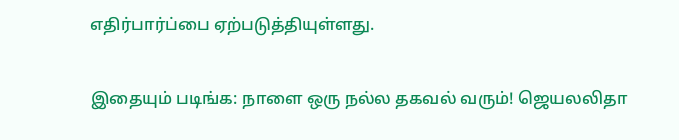எதிர்பார்ப்பை ஏற்படுத்தியுள்ளது.

இதையும் படிங்க: நாளை ஒரு நல்ல தகவல் வரும்! ஜெயலலிதா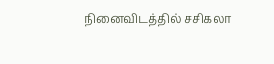நினைவிடத்தில் சசிகலா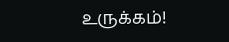உருக்கம்!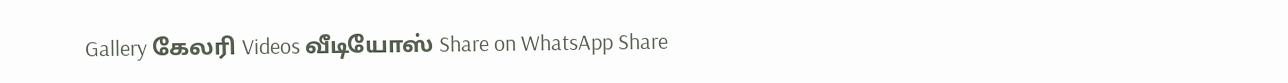Gallery கேலரி Videos வீடியோஸ் Share on WhatsApp Share